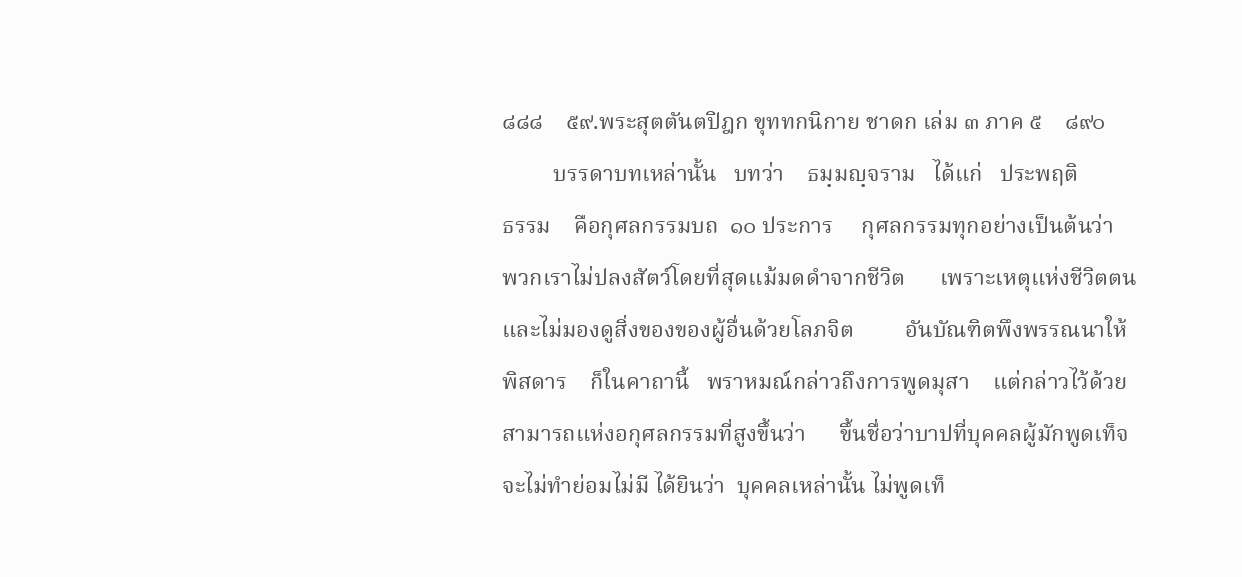๘๘๘    ๕๙.พระสุตตันตปิฎก ขุททกนิกาย ชาดก เล่ม ๓ ภาค ๕    ๘๙๐
         บรรดาบทเหล่านั้น   บทว่า    ธมฺมญฺจราม   ได้แก่   ประพฤติ
ธรรม    คือกุศลกรรมบถ  ๑๐ ประการ     กุศลกรรมทุกอย่างเป็นต้นว่า
พวกเราไม่ปลงสัตว์โดยที่สุดแม้มดดำจากชีวิต      เพราะเหตุแห่งชีวิตตน
และไม่มองดูสิ่งของของผู้อื่นด้วยโลภจิต         อันบัณฑิตพึงพรรณนาให้
พิสดาร    ก็ในคาถานี้   พราหมณ์กล่าวถึงการพูดมุสา    แต่กล่าวไว้ด้วย
สามารถแห่งอกุศลกรรมที่สูงขึ้นว่า      ขึ้นชื่อว่าบาปที่บุคคลผู้มักพูดเท็จ
จะไม่ทำย่อมไม่มี ได้ยินว่า  บุคคลเหล่านั้น ไม่พูดเท็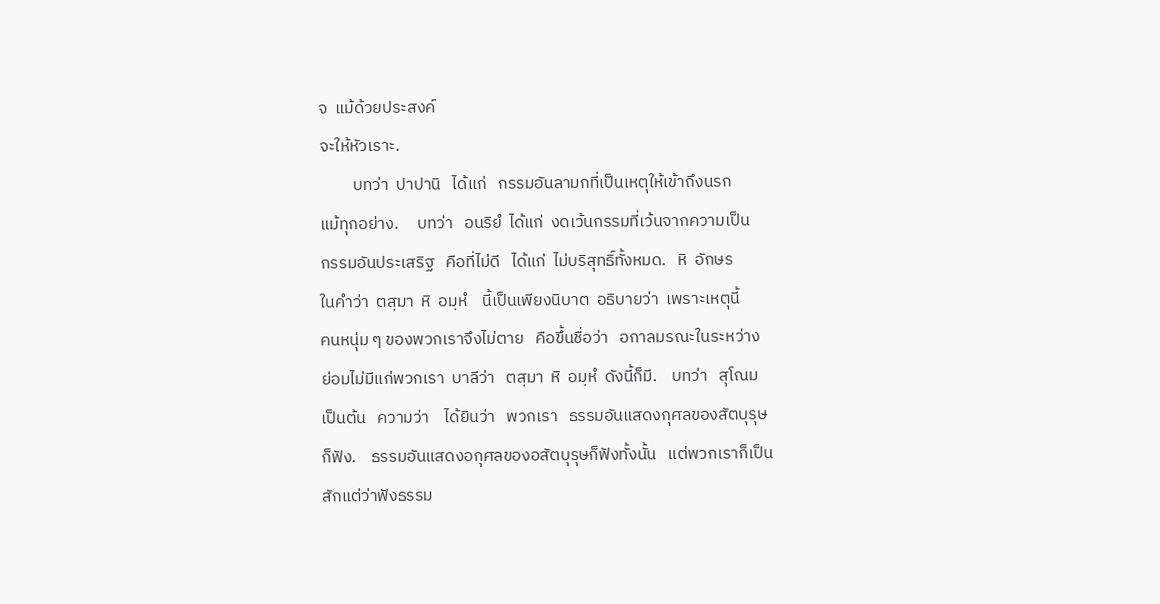จ  แม้ด้วยประสงค์
จะให้หัวเราะ.
         บทว่า  ปาปานิ   ได้แก่   กรรมอันลามกที่เป็นเหตุให้เข้าถึงนรก
แม้ทุกอย่าง.     บทว่า   อนริยํ  ได้แก่  งดเว้นกรรมที่เว้นจากความเป็น
กรรมอันประเสริฐ   คือที่ไม่ดี   ได้แก่  ไม่บริสุทธิ์ทั้งหมด.   หิ  อักษร
ในคำว่า  ตสฺมา  หิ  อมฺหํ    นี้เป็นเพียงนิบาต  อธิบายว่า  เพราะเหตุนี้
คนหนุ่ม ๆ ของพวกเราจึงไม่ตาย   คือขึ้นชื่อว่า   อกาลมรณะในระหว่าง
ย่อมไม่มีแก่พวกเรา  บาลีว่า   ตสฺมา  หิ  อมฺหํ  ดังนี้ก็มี.    บทว่า   สุโณม
เป็นต้น   ความว่า    ได้ยินว่า   พวกเรา   ธรรมอันแสดงกุศลของสัตบุรุษ
ก็ฟัง.    ธรรมอันแสดงอกุศลของอสัตบุรุษก็ฟังทั้งนั้น   แต่พวกเราก็เป็น
สักแต่ว่าฟังธรรม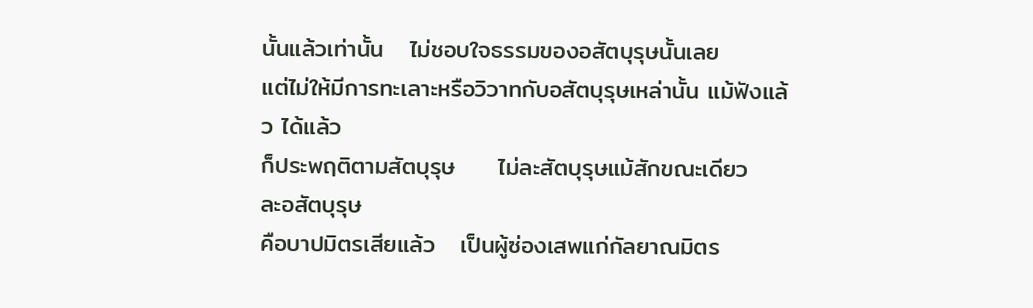นั้นแล้วเท่านั้น   ไม่ชอบใจธรรมของอสัตบุรุษนั้นเลย
แต่ไม่ให้มีการทะเลาะหรือวิวาทกับอสัตบุรุษเหล่านั้น แม้ฟังแล้ว ได้แล้ว
ก็ประพฤติตามสัตบุรุษ     ไม่ละสัตบุรุษแม้สักขณะเดียว     ละอสัตบุรุษ
คือบาปมิตรเสียแล้ว   เป็นผู้ซ่องเสพแก่กัลยาณมิตร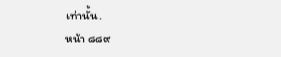เท่านั้น.
หน้า ๘๘๙